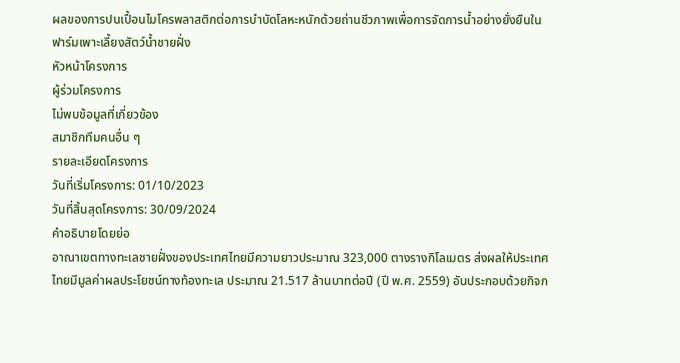ผลของการปนเปื้อนไมโครพลาสติกต่อการบำบัดโลหะหนักด้วยถ่านชีวภาพเพื่อการจัดการน้ำอย่างยั่งยืนในฟาร์มเพาะเลี้ยงสัตว์น้ำชายฝั่ง
หัวหน้าโครงการ
ผู้ร่วมโครงการ
ไม่พบข้อมูลที่เกี่ยวข้อง
สมาชิกทีมคนอื่น ๆ
รายละเอียดโครงการ
วันที่เริ่มโครงการ: 01/10/2023
วันที่สิ้นสุดโครงการ: 30/09/2024
คำอธิบายโดยย่อ
อาณาเขตทางทะเลชายฝั่งของประเทศไทยมีความยาวประมาณ 323,000 ตางรางกิโลเมตร ส่งผลให้ประเทศไทยมีมูลค่าผลประโยชน์ทางท้องทะเล ประมาณ 21.517 ล้านบาทต่อปี (ปี พ.ศ. 2559) อันประกอบด้วยกิจก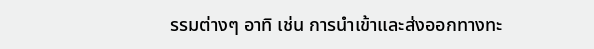รรมต่างๆ อาทิ เช่น การนำเข้าและส่งออกทางทะ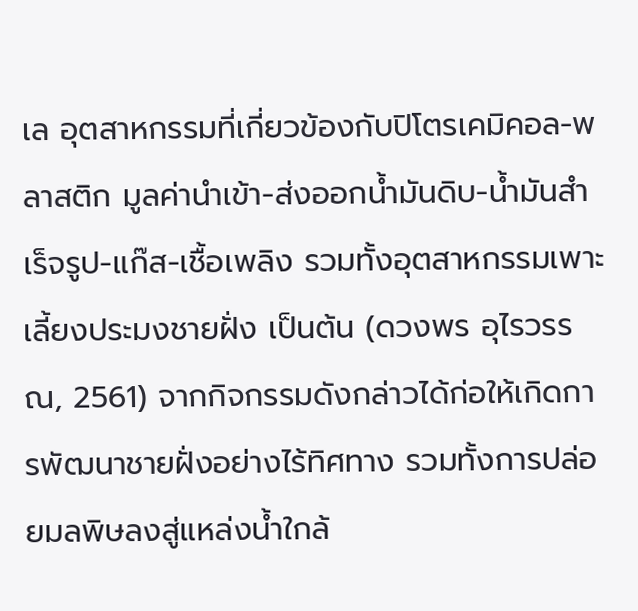เล อุตสาหกรรมที่เกี่ยวข้องกับปิโตรเคมิคอล-พลาสติก มูลค่านำเข้า-ส่งออกน้ำมันดิบ-น้ำมันสำเร็จรูป-แก๊ส-เชื้อเพลิง รวมทั้งอุตสาหกรรมเพาะเลี้ยงประมงชายฝั่ง เป็นต้น (ดวงพร อุไรวรรณ, 2561) จากกิจกรรมดังกล่าวได้ก่อให้เกิดการพัฒนาชายฝั่งอย่างไร้ทิศทาง รวมทั้งการปล่อยมลพิษลงสู่แหล่งน้ำใกล้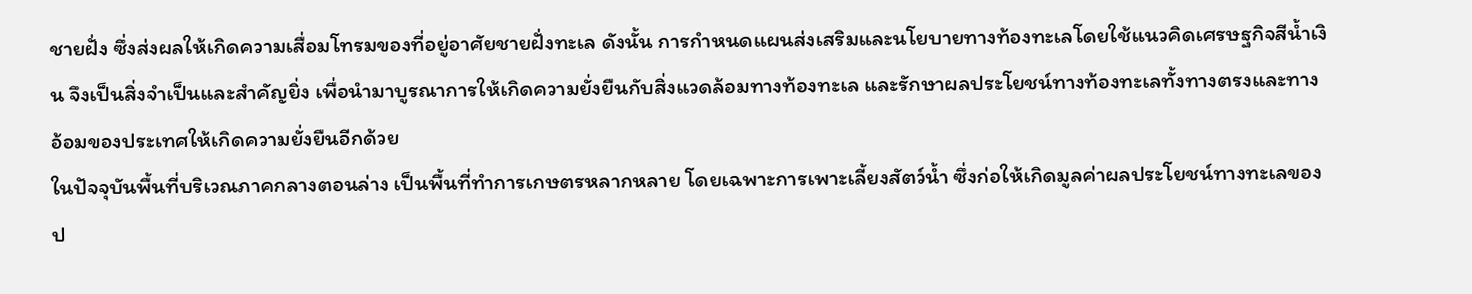ชายฝั่ง ซึ่งส่งผลให้เกิดความเสื่อมโทรมของที่อยู่อาศัยชายฝั่งทะเล ดังนั้น การกำหนดแผนส่งเสริมและนโยบายทางท้องทะเลโดยใช้แนวคิดเศรษฐกิจสีน้ำเงิน จึงเป็นสิ่งจำเป็นและสำคัญยิ่ง เพื่อนำมาบูรณาการให้เกิดความยั่งยืนกับสิ่งแวดล้อมทางท้องทะเล และรักษาผลประโยชน์ทางท้องทะเลทั้งทางตรงและทางอ้อมของประเทศให้เกิดความยั่งยืนอีกด้วย
ในปัจจุบันพื้นที่บริเวณภาคกลางตอนล่าง เป็นพื้นที่ทำการเกษตรหลากหลาย โดยเฉพาะการเพาะเลี้ยงสัตว์น้ำ ซึ่งก่อให้เกิดมูลค่าผลประโยชน์ทางทะเลของป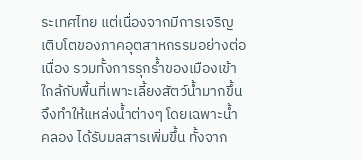ระเทศไทย แต่เนื่องจากมีการเจริญเติบโตของภาคอุตสาหกรรมอย่างต่อเนื่อง รวมทั้งการรุกร้ำของเมืองเข้าใกล้กับพื้นที่เพาะเลี้ยงสัตว์น้ำมากขึ้น จึงทำให้แหล่งน้ำต่างๆ โดยเฉพาะน้ำคลอง ได้รับมลสารเพิ่มขึ้น ทั้งจาก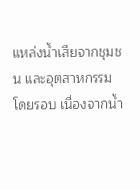แหล่งน้ำเสียจากชุมชน และอุตสาหกรรมโดยรอบ เนื่องจากน้ำ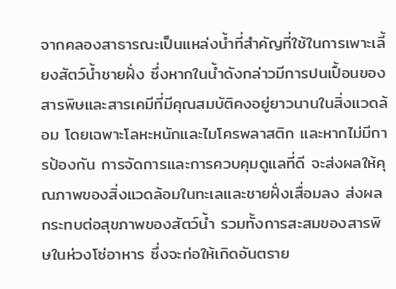จากคลองสาธารณะเป็นแหล่งน้ำที่สำคัญที่ใช้ในการเพาะเลี้ยงสัตว์น้ำชายฝั่ง ซึ่งหากในน้ำดังกล่าวมีการปนเปื้อนของสารพิษและสารเคมีที่มีคุณสมบัติคงอยู่ยาวนานในสิ่งแวดล้อม โดยเฉพาะโลหะหนักและไมโครพลาสติก และหากไม่มีการป้องกัน การจัดการและการควบคุมดูแลที่ดี จะส่งผลให้คุณภาพของสิ่งแวดล้อมในทะเลและชายฝั่งเสื่อมลง ส่งผลกระทบต่อสุขภาพของสัตว์น้ำ รวมทั้งการสะสมของสารพิษในห่วงโซ่อาหาร ซึ่งจะก่อให้เกิดอันตราย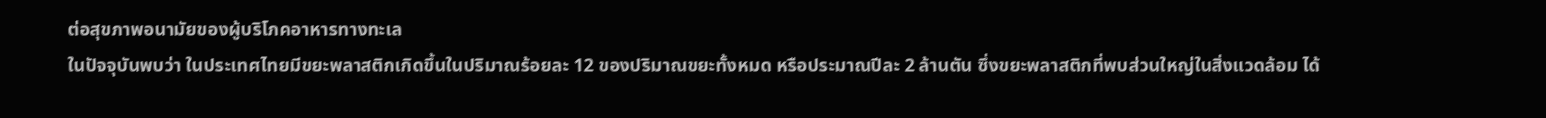ต่อสุขภาพอนามัยของผู้บริโภคอาหารทางทะเล
ในปัจจุบันพบว่า ในประเทศไทยมีขยะพลาสติกเกิดขึ้นในปริมาณร้อยละ 12 ของปริมาณขยะทั้งหมด หรือประมาณปีละ 2 ล้านตัน ซึ่งขยะพลาสติกที่พบส่วนใหญ่ในสิ่งแวดล้อม ได้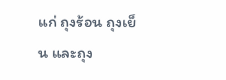แก่ ถุงร้อน ถุงเย็น และถุง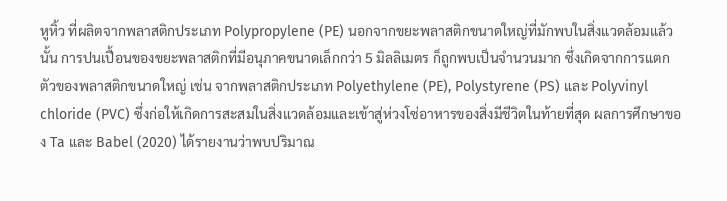หูหิ้ว ที่ผลิตจากพลาสติกประเภท Polypropylene (PE) นอกจากขยะพลาสติกขนาดใหญ่ที่มักพบในสิ่งแวดล้อมแล้วนั้น การปนเปื้อนของขยะพลาสติกที่มีอนุภาคขนาดเล็กกว่า 5 มิลลิเมตร ก็ถูกพบเป็นจำนวนมาก ซึ่งเกิดจากการแตกตัวของพลาสติกขนาดใหญ่ เช่น จากพลาสติกประเภท Polyethylene (PE), Polystyrene (PS) และ Polyvinyl chloride (PVC) ซึ่งก่อให้เกิดการสะสมในสิ่งแวดล้อมและเข้าสู่ห่วงโซ่อาหารของสิ่งมีชีวิตในท้ายที่สุด ผลการศึกษาของ Ta และ Babel (2020) ได้รายงานว่าพบปริมาณ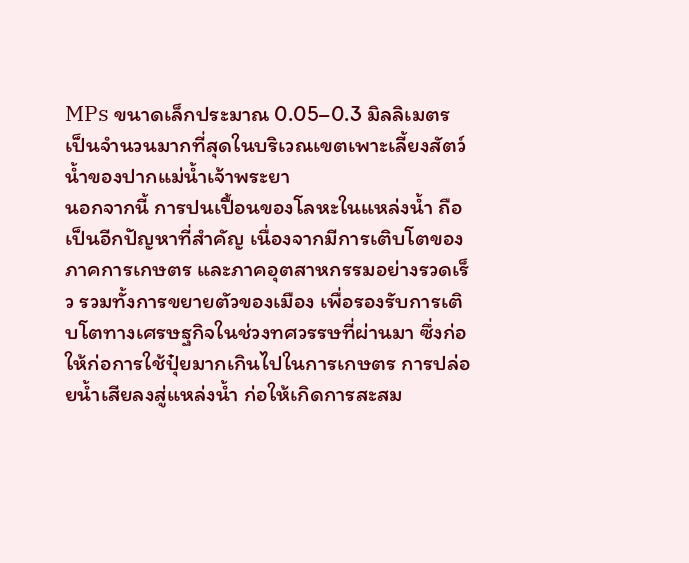MPs ขนาดเล็กประมาณ 0.05–0.3 มิลลิเมตร เป็นจำนวนมากที่สุดในบริเวณเขตเพาะเลี้ยงสัตว์น้ำของปากแม่น้ำเจ้าพระยา
นอกจากนี้ การปนเปื้อนของโลหะในแหล่งน้ำ ถือเป็นอีกปัญหาที่สำคัญ เนื่องจากมีการเติบโตของภาคการเกษตร และภาคอุตสาหกรรมอย่างรวดเร็ว รวมทั้งการขยายตัวของเมือง เพื่อรองรับการเติบโตทางเศรษฐกิจในช่วงทศวรรษที่ผ่านมา ซึ่งก่อให้ก่อการใช้ปุ๋ยมากเกินไปในการเกษตร การปล่อยน้ำเสียลงสู่แหล่งน้ำ ก่อให้เกิดการสะสม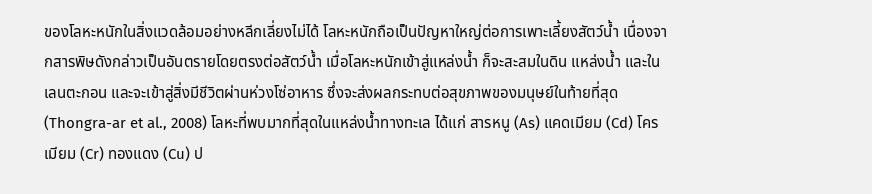ของโลหะหนักในสิ่งแวดล้อมอย่างหลีกเลี่ยงไม่ได้ โลหะหนักถือเป็นปัญหาใหญ่ต่อการเพาะเลี้ยงสัตว์น้ำ เนื่องจากสารพิษดังกล่าวเป็นอันตรายโดยตรงต่อสัตว์น้ำ เมื่อโลหะหนักเข้าสู่แหล่งน้ำ ก็จะสะสมในดิน แหล่งน้ำ และในเลนตะกอน และจะเข้าสู่สิ่งมีชีวิตผ่านห่วงโซ่อาหาร ซึ่งจะส่งผลกระทบต่อสุขภาพของมนุษย์ในท้ายที่สุด (Thongra-ar et al., 2008) โลหะที่พบมากที่สุดในแหล่งน้ำทางทะเล ได้แก่ สารหนู (As) แคดเมียม (Cd) โครเมียม (Cr) ทองแดง (Cu) ป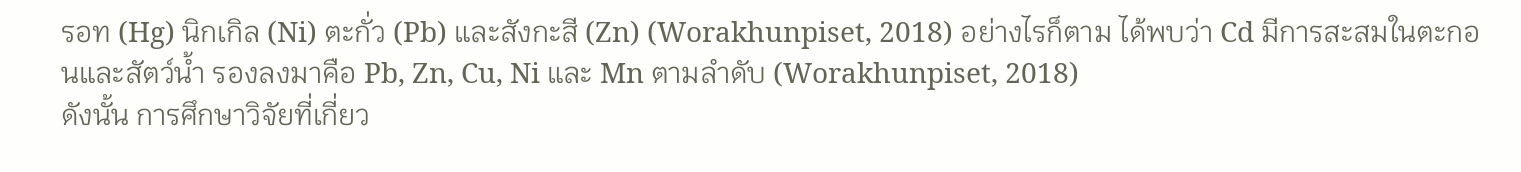รอท (Hg) นิกเกิล (Ni) ตะกั่ว (Pb) และสังกะสี (Zn) (Worakhunpiset, 2018) อย่างไรก็ตาม ได้พบว่า Cd มีการสะสมในตะกอนและสัตว์น้ำ รองลงมาคือ Pb, Zn, Cu, Ni และ Mn ตามลำดับ (Worakhunpiset, 2018)
ดังนั้น การศึกษาวิจัยที่เกี่ยว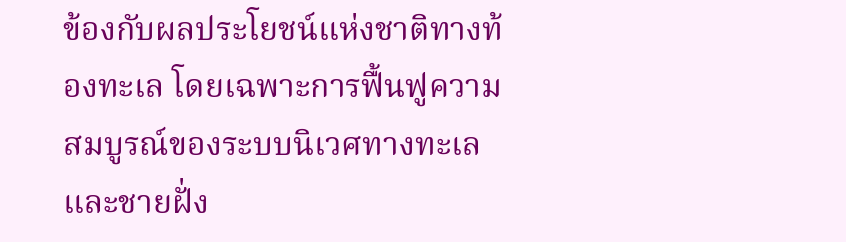ข้องกับผลประโยชน์แห่งชาติทางท้องทะเล โดยเฉพาะการฟื้นฟูความสมบูรณ์ของระบบนิเวศทางทะเลและชายฝั่ง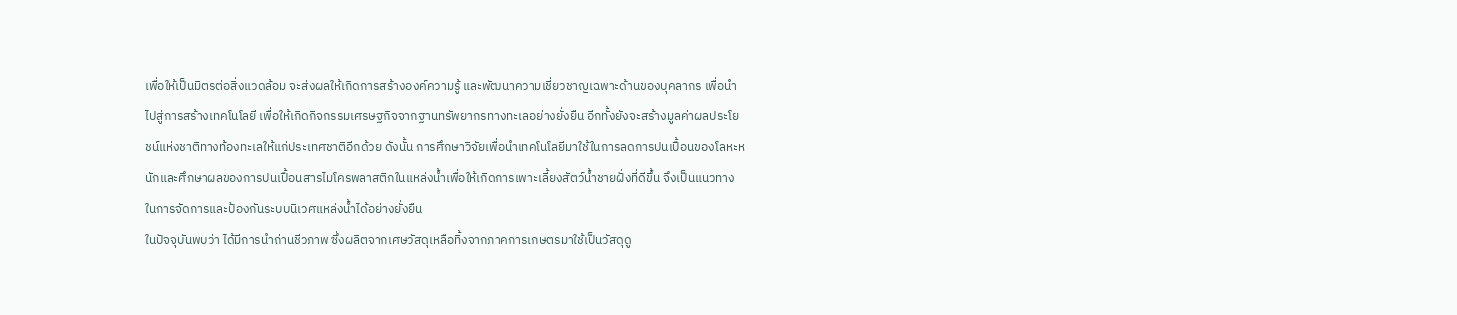เพื่อให้เป็นมิตรต่อสิ่งแวดล้อม จะส่งผลให้เกิดการสร้างองค์ความรู้ และพัฒนาความเชี่ยวชาญเฉพาะด้านของบุคลากร เพื่อนำไปสู่การสร้างเทคโนโลยี เพื่อให้เกิดกิจกรรมเศรษฐกิจจากฐานทรัพยากรทางทะเลอย่างยั่งยืน อีกทั้งยังจะสร้างมูลค่าผลประโยชน์แห่งชาติทางท้องทะเลให้แก่ประเทศชาติอีกด้วย ดังนั้น การศึกษาวิจัยเพื่อนำเทคโนโลยีมาใช้ในการลดการปนเปื้อนของโลหะหนักและศึกษาผลของการปนเปื้อนสารไมโครพลาสติกในแหล่งน้ำเพื่อให้เกิดการเพาะเลี้ยงสัตว์น้ำชายฝั่งที่ดีขึ้น จึงเป็นแนวทางในการจัดการและป้องกันระบบนิเวศแหล่งน้ำได้อย่างยั่งยืน
ในปัจจุบันพบว่า ได้มีการนำถ่านชีวภาพ ซึ่งผลิตจากเศษวัสดุเหลือทิ้งจากภาคการเกษตรมาใช้เป็นวัสดุดู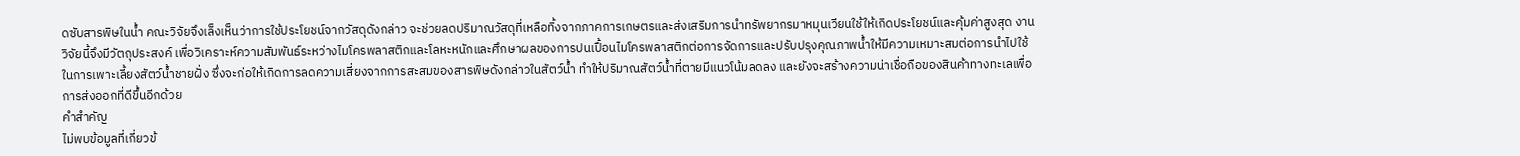ดซับสารพิษในน้ำ คณะวิจัยจึงเล็งเห็นว่าการใช้ประโยชน์จากวัสดุดังกล่าว จะช่วยลดปริมาณวัสดุที่เหลือทิ้งจากภาคการเกษตรและส่งเสริมการนำทรัพยากรมาหมุนเวียนใช้ให้เกิดประโยชน์และคุ้มค่าสูงสุด งานวิจัยนี้จึงมีวัตถุประสงค์ เพื่อวิเคราะห์ความสัมพันธ์ระหว่างไมโครพลาสติกและโลหะหนักและศึกษาผลของการปนเปื้อนไมโครพลาสติกต่อการจัดการและปรับปรุงคุณภาพน้ำให้มีความเหมาะสมต่อการนำไปใช้ในการเพาะเลี้ยงสัตว์น้ำชายฝั่ง ซึ่งจะก่อให้เกิดการลดความเสี่ยงจากการสะสมของสารพิษดังกล่าวในสัตว์น้ำ ทำให้ปริมาณสัตว์น้ำที่ตายมีแนวโน้มลดลง และยังจะสร้างความน่าเชื่อถือของสินค้าทางทะเลเพื่อการส่งออกที่ดีขึ้นอีกด้วย
คำสำคัญ
ไม่พบข้อมูลที่เกี่ยวข้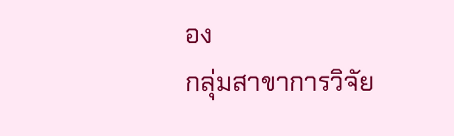อง
กลุ่มสาขาการวิจัย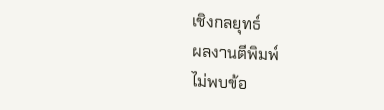เชิงกลยุทธ์
ผลงานตีพิมพ์
ไม่พบข้อ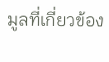มูลที่เกี่ยวข้อง